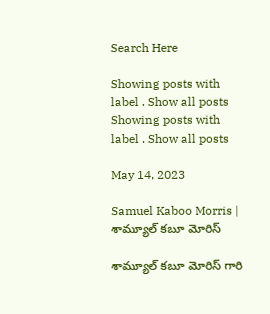Search Here

Showing posts with label . Show all posts
Showing posts with label . Show all posts

May 14, 2023

Samuel Kaboo Morris | శామ్యూల్ కబూ మోరిస్

శామ్యూల్ కబూ మోరిస్ గారి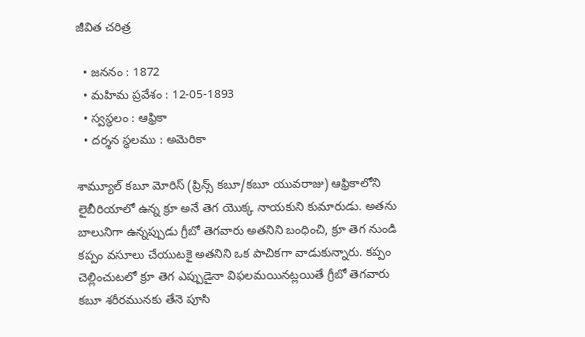జీవిత చరిత్ర

  • జననం : 1872
  • మహిమ ప్రవేశం : 12-05-1893
  • స్వస్థలం : ఆఫ్రికా
  • దర్శన స్థలము : అమెరికా

శామ్యూల్ కబూ మోరిస్ (ప్రిన్స్ కబూ/కబూ యువరాజు) ఆఫ్రికాలోని లైబీరియాలో ఉన్న క్రూ అనే తెగ యొక్క నాయకుని కుమారుడు. అతను బాలునిగా ఉన్నప్పుడు గ్రీబో తెగవారు అతనిని బంధించి, క్రూ తెగ నుండి కప్పం వసూలు చేయుటకై అతనిని ఒక పాచికగా వాడుకున్నారు. కప్పం చెల్లించుటలో క్రూ తెగ ఎప్పుడైనా విఫలమయినట్లయితే గ్రీబో తెగవారు కబూ శరీరమునకు తేనె పూసి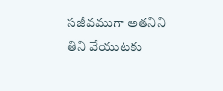సజీవముగా అతనిని తిని వేయుటకు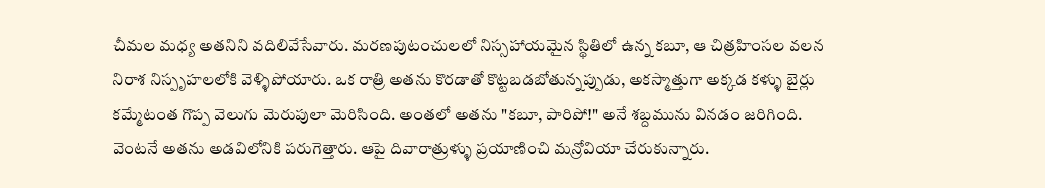చీమల మధ్య అతనిని వదిలివేసేవారు. మరణపుటంచులలో నిస్సహాయమైన స్థితిలో ఉన్న కబూ, ఆ చిత్రహింసల వలన నిరాశ నిస్పృహలలోకి వెళ్ళిపోయారు. ఒక రాత్రి అతను కొరడాతో కొట్టబడబోతున్నప్పుడు, అకస్మాత్తుగా అక్కడ కళ్ళు బైర్లు కమ్మేటంత గొప్ప వెలుగు మెరుపులా మెరిసింది. అంతలో అతను "కబూ, పారిపో!" అనే శబ్దమును వినడం జరిగింది. వెంటనే అతను అడవిలోనికి పరుగెత్తారు. ఆపై దివారాత్రుళ్ళు ప్రయాణించి మన్రోవియా చేరుకున్నారు.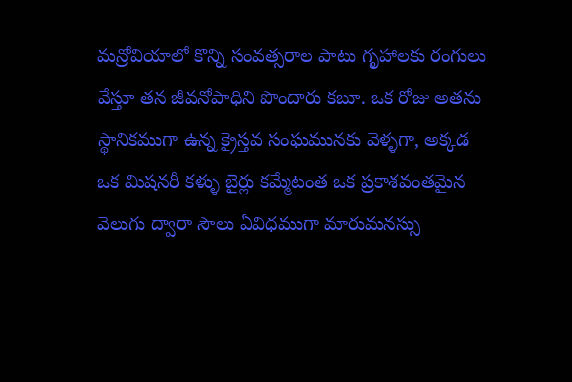మన్రోవియాలో కొన్ని సంవత్సరాల పాటు గృహాలకు రంగులు వేస్తూ తన జీవనోపాధిని పొందారు కబూ. ఒక రోజు అతను స్థానికముగా ఉన్న క్రైస్తవ సంఘమునకు వెళ్ళగా, అక్కడ ఒక మిషనరీ కళ్ళు బైర్లు కమ్మేటంత ఒక ప్రకాశవంతమైన వెలుగు ద్వారా సౌలు ఏవిధముగా మారుమనస్సు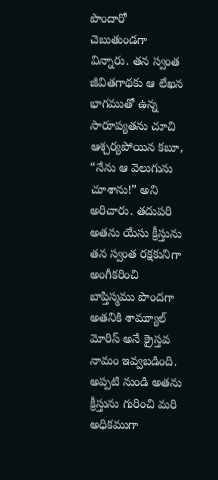పొందారో చెబుతుండగా విన్నారు. తన స్వంత జీవితగాథకు ఆ లేఖన భాగముతో ఉన్న సారూప్యతను చూచి ఆశ్చర్యపోయిన కబూ, “నేను ఆ వెలుగును చూశాను!” అని అరిచారు. తదుపరి అతను యేసు క్రీస్తును తన స్వంత రక్షకునిగా అంగీకరించి  బాప్తిస్మము పొందగా అతనికి శామ్యూల్ మోరిస్ అనే క్రైస్తవ నామం ఇవ్వబడింది. అప్పటి నుండి అతను క్రీస్తును గురించి మరి అధికముగా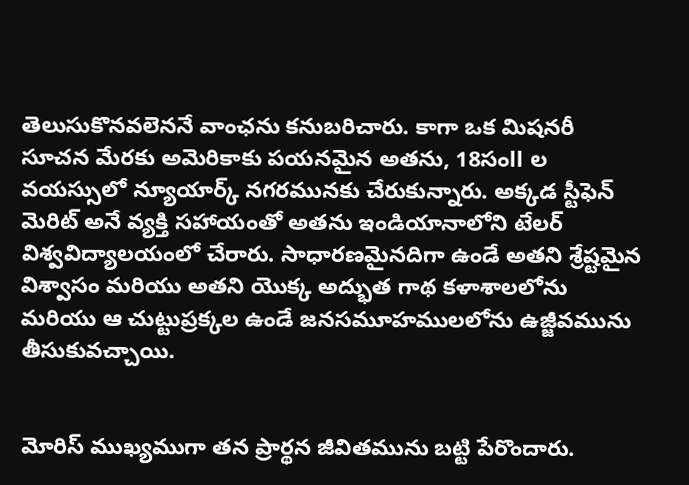తెలుసుకొనవలెననే వాంఛను కనుబరిచారు. కాగా ఒక మిషనరీ సూచన మేరకు అమెరికాకు పయనమైన అతను, 18సంll ల వయస్సులో న్యూయార్క్ నగరమునకు చేరుకున్నారు. అక్కడ స్టీఫెన్ మెరిట్ అనే వ్యక్తి సహాయంతో అతను ఇండియానాలోని టేలర్ విశ్వవిద్యాలయంలో చేరారు. సాధారణమైనదిగా ఉండే అతని శ్రేష్టమైన విశ్వాసం మరియు అతని యొక్క అద్భుత గాథ కళాశాలలోను మరియు ఆ చుట్టుప్రక్కల ఉండే జనసమూహములలోను ఉజ్జీవమును తీసుకువచ్చాయి.


మోరిస్ ముఖ్యముగా తన ప్రార్థన జీవితమును బట్టి పేరొందారు.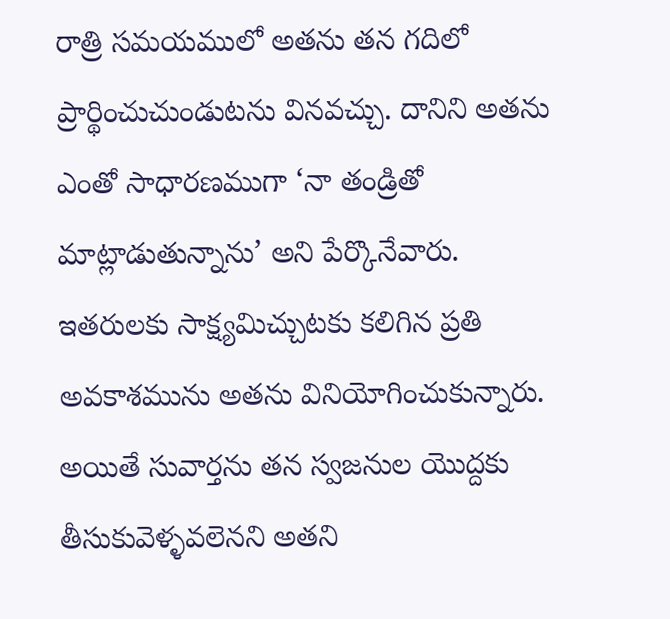రాత్రి సమయములో అతను తన గదిలో ప్రార్థించుచుండుటను వినవచ్చు. దానిని అతను ఎంతో సాధారణముగా ‘నా తండ్రితో మాట్లాడుతున్నాను’ అని పేర్కొనేవారు. ఇతరులకు సాక్ష్యమిచ్చుటకు కలిగిన ప్రతి అవకాశమును అతను వినియోగించుకున్నారు. అయితే సువార్తను తన స్వజనుల యొద్దకు తీసుకువెళ్ళవలెనని అతని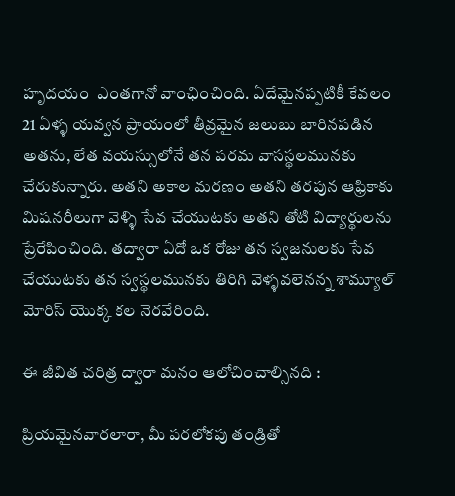హృదయం  ఎంతగానో వాంఛించింది. ఏదేమైనప్పటికీ కేవలం 21 ఏళ్ళ యవ్వన ప్రాయంలో తీవ్రమైన జలుబు బారినపడిన అతను, లేత వయస్సులోనే తన పరమ వాసస్థలమునకు చేరుకున్నారు. అతని అకాల మరణం అతని తరపున ఆఫ్రికాకు మిషనరీలుగా వెళ్ళి సేవ చేయుటకు అతని తోటి విద్యార్థులను ప్రేరేపించింది. తద్వారా ఏదో ఒక రోజు తన స్వజనులకు సేవ చేయుటకు తన స్వస్థలమునకు తిరిగి వెళ్ళవలెనన్న శామ్యూల్ మోరిస్ యొక్క కల నెరవేరింది.

ఈ జీవిత చరిత్ర ద్వారా మనం ఆలోచించాల్సినది :

ప్రియమైనవారలారా, మీ పరలోకపు తండ్రితో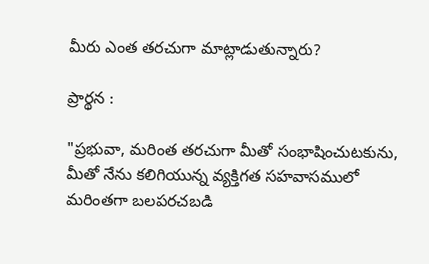మీరు ఎంత తరచుగా మాట్లాడుతున్నారు?

ప్రార్థన :

"ప్రభువా, మరింత తరచుగా మీతో సంభాషించుటకును, మీతో నేను కలిగియున్న వ్యక్తిగత సహవాసములో మరింతగా బలపరచబడి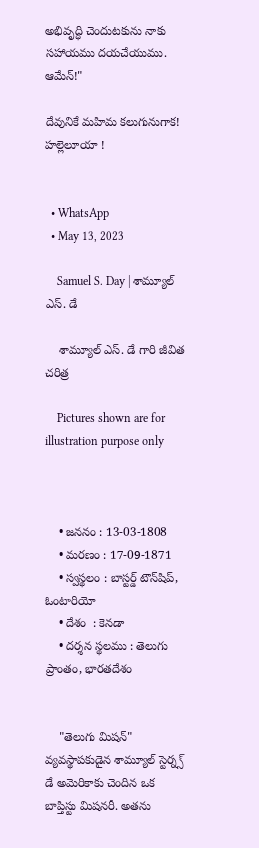అభివృద్ధి చెందుటకును నాకు సహాయము దయచేయుము. ఆమేన్!"

దేవునికే మహిమ కలుగునుగాక! హల్లెలూయా !


  • WhatsApp
  • May 13, 2023

    Samuel S. Day | శామ్యూల్ ఎస్. డే

    శామ్యూల్ ఎస్. డే గారి జీవిత చరిత్ర

    Pictures shown are for illustration purpose only



    • జననం : 13-03-1808
    • మరణం : 17-09-1871
    • స్వస్థలం : బాస్టర్డ్ టౌన్‌షిప్, ఓంటారియో
    • దేశం  : కెనడా
    • దర్శన స్థలము : తెలుగు ప్రాంతం, భారతదేశం


    "తెలుగు మిషన్" వ్యవస్థాపకుడైన శామ్యూల్ స్టెర్న్స్ డే అమెరికాకు చెందిన ఒక బాప్తిస్టు మిషనరీ. అతను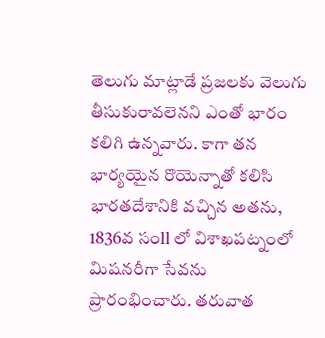తెలుగు మాట్లాడే ప్రజలకు వెలుగు తీసుకురావలెనని ఎంతో భారం కలిగి ఉన్నవారు. కాగా తన భార్యయైన రొయెన్నాతో కలిసి భారతదేశానికి వచ్చిన అతను, 1836వ సంll లో విశాఖపట్నంలో మిషనరీగా సేవను ప్రారంభించారు. తరువాత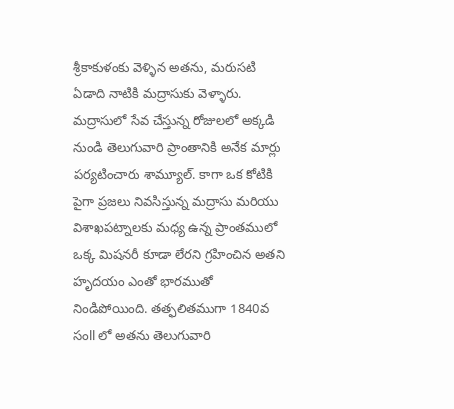శ్రీకాకుళంకు వెళ్ళిన అతను, మరుసటి ఏడాది నాటికి మద్రాసుకు వెళ్ళారు. మద్రాసులో సేవ చేస్తున్న రోజులలో అక్కడి నుండి తెలుగువారి ప్రాంతానికి అనేక మార్లు పర్యటించారు శామ్యూల్. కాగా ఒక కోటికి పైగా ప్రజలు నివసిస్తున్న మద్రాసు మరియు విశాఖపట్నాలకు మధ్య ఉన్న ప్రాంతములో ఒక్క మిషనరీ కూడా లేరని గ్రహించిన అతని హృదయం ఎంతో భారముతో నిండిపోయింది. తత్ఫలితముగా 1840వ సంll లో అతను తెలుగువారి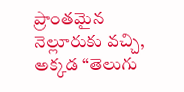ప్రాంతమైన నెల్లూరుకు వచ్చి, అక్కడ “తెలుగు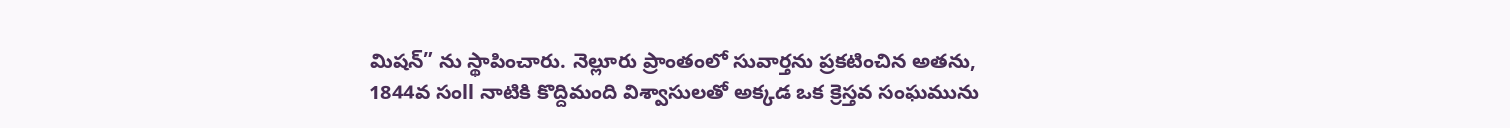మిషన్” ను స్థాపించారు. నెల్లూరు ప్రాంతంలో సువార్తను ప్రకటించిన అతను, 1844వ సంll నాటికి కొద్దిమంది విశ్వాసులతో అక్కడ ఒక క్రెస్తవ సంఘమును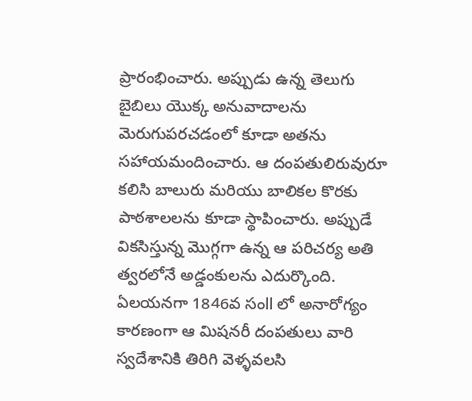ప్రారంభించారు. అప్పుడు ఉన్న తెలుగు బైబిలు యొక్క అనువాదాలను మెరుగుపరచడంలో కూడా అతను సహాయమందించారు. ఆ దంపతులిరువురూ కలిసి బాలురు మరియు బాలికల కొరకు పాఠశాలలను కూడా స్థాపించారు. అప్పుడే వికసిస్తున్న మొగ్గగా ఉన్న ఆ పరిచర్య అతి త్వరలోనే అడ్డంకులను ఎదుర్కొంది. ఏలయనగా 1846వ సంll లో అనారోగ్యం కారణంగా ఆ మిషనరీ దంపతులు వారి స్వదేశానికి తిరిగి వెళ్ళవలసి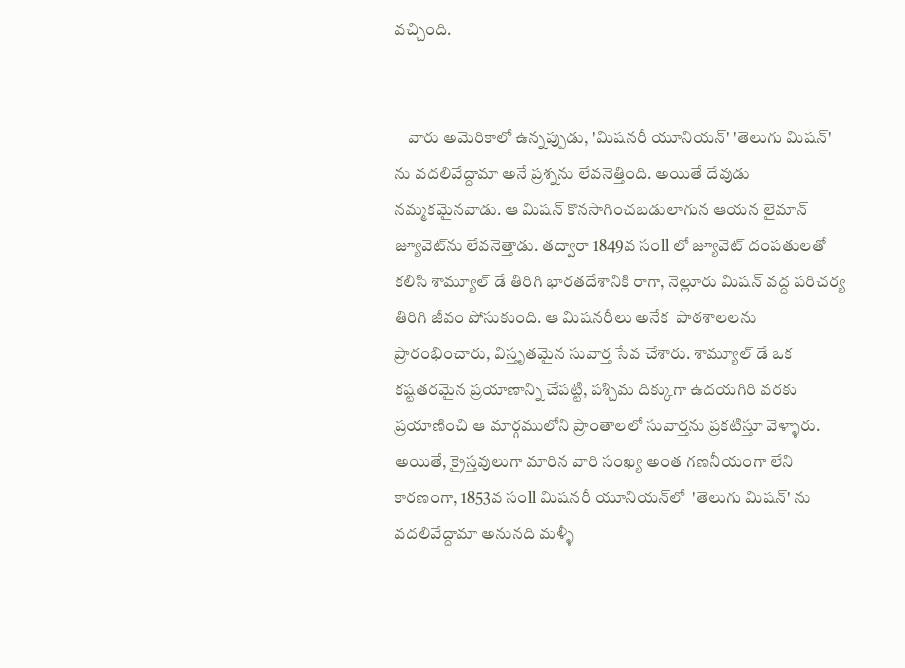వచ్చింది.


    వారు అమెరికాలో ఉన్నప్పుడు, 'మిషనరీ యూనియన్' 'తెలుగు మిషన్' ను వదలివేద్దామా అనే ప్రశ్నను లేవనెత్తింది. అయితే దేవుడు నమ్మకమైనవాడు. ఆ మిషన్ కొనసాగించబడులాగున ఆయన లైమాన్ జ్యూవెట్‌ను లేవనెత్తాడు. తద్వారా 1849వ సంll లో జ్యూవెట్ దంపతులతో కలిసి శామ్యూల్ డే తిరిగి భారతదేశానికి రాగా, నెల్లూరు మిషన్ వద్ద పరిచర్య తిరిగి జీవం పోసుకుంది. ఆ మిషనరీలు అనేక  పాఠశాలలను ప్రారంభించారు, విస్తృతమైన సువార్త సేవ చేశారు. శామ్యూల్ డే ఒక కష్టతరమైన ప్రయాణాన్ని చేపట్టి, పశ్చిమ దిక్కుగా ఉదయగిరి వరకు ప్రయాణించి ఆ మార్గములోని ప్రాంతాలలో సువార్తను ప్రకటిస్తూ వెళ్ళారు. అయితే, క్రైస్తవులుగా మారిన వారి సంఖ్య అంత గణనీయంగా లేని కారణంగా, 1853వ సంll మిషనరీ యూనియన్‌లో  'తెలుగు మిషన్' ను వదలివేద్దామా అనునది మళ్ళీ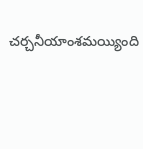చర్చనీయాంశమయ్యింది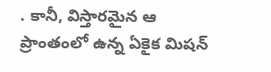. కానీ, విస్తారమైన ఆ ప్రాంతంలో ఉన్న ఏకైక మిషన్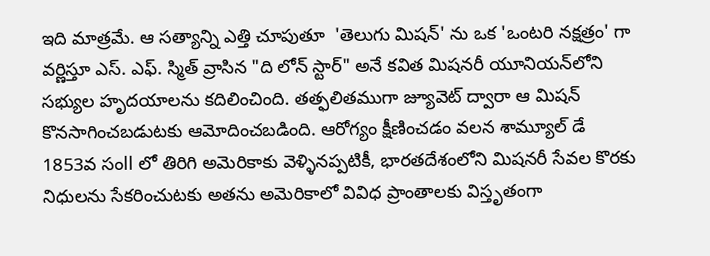ఇది మాత్రమే. ఆ సత్యాన్ని ఎత్తి చూపుతూ  'తెలుగు మిషన్' ను ఒక 'ఒంటరి నక్షత్రం' గా వర్ణిస్తూ ఎస్. ఎఫ్. స్మిత్ వ్రాసిన "ది లోన్ స్టార్" అనే కవిత మిషనరీ యూనియన్‌లోని సభ్యుల హృదయాలను కదిలించింది. తత్ఫలితముగా జ్యూవెట్ ద్వారా ఆ మిషన్ కొనసాగించబడుటకు ఆమోదించబడింది. ఆరోగ్యం క్షీణించడం వలన శామ్యూల్ డే 1853వ సంll లో తిరిగి అమెరికాకు వెళ్ళినప్పటికీ, భారతదేశంలోని మిషనరీ సేవల కొరకు నిధులను సేకరించుటకు అతను అమెరికాలో వివిధ ప్రాంతాలకు విస్తృతంగా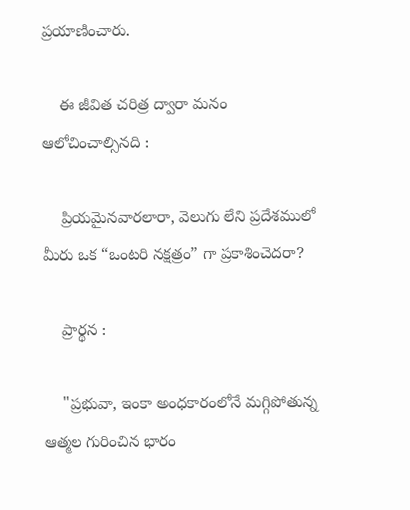ప్రయాణించారు.

    ఈ జీవిత చరిత్ర ద్వారా మనం ఆలోచించాల్సినది :

    ప్రియమైనవారలారా, వెలుగు లేని ప్రదేశములో మీరు ఒక “ఒంటరి నక్షత్రం” గా ప్రకాశించెదరా?

    ప్రార్థన :

    "ప్రభువా, ఇంకా అంధకారంలోనే మగ్గిపోతున్న ఆత్మల గురించిన భారం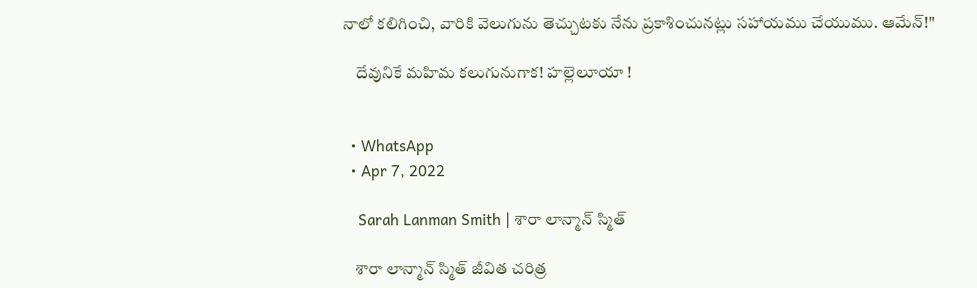నాలో కలిగించి, వారికి వెలుగును తెచ్చుటకు నేను ప్రకాశించునట్లు సహాయము చేయుము. ఆమేన్!"

    దేవునికే మహిమ కలుగునుగాక! హల్లెలూయా !


  • WhatsApp
  • Apr 7, 2022

    Sarah Lanman Smith | శారా లాన్మాన్ స్మిత్

    శారా లాన్మాన్ స్మిత్ జీవిత చరిత్ర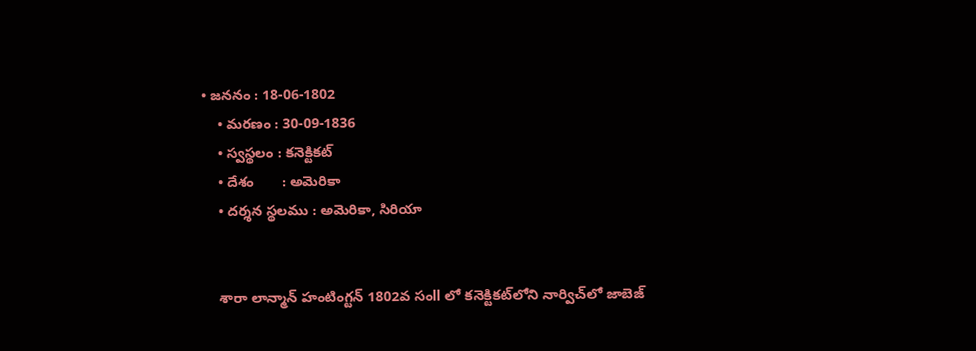• జననం : 18-06-1802
    • మరణం : 30-09-1836
    • స్వస్థలం : కనెక్టికట్
    • దేశం       : అమెరికా
    • దర్శన స్థలము : అమెరికా, సిరియా


    శారా లాన్మాన్ హంటింగ్టన్ 1802వ సంll లో కనెక్టికట్‌లోని నార్విచ్‌లో జాబెజ్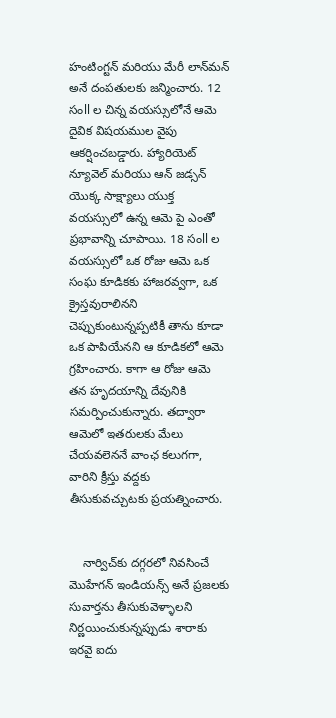హంటింగ్టన్ మరియు మేరీ లాన్‌మన్‌ అనే దంపతులకు జన్మించారు. 12 సంll ల చిన్న వయస్సులోనే ఆమె దైవిక విషయముల వైపు ఆకర్షించబడ్డారు. హ్యారియెట్ న్యూవెల్ మరియు ఆన్ జడ్సన్ యొక్క సాక్ష్యాలు యుక్త వయస్సులో ఉన్న ఆమె పై ఎంతో ప్రభావాన్ని చూపాయి. 18 సంll ల వయస్సులో ఒక రోజు ఆమె ఒక సంఘ కూడికకు హాజరవ్వగా, ఒక క్రైస్తవురాలినని చెప్పుకుంటున్నప్పటికీ తాను కూడా ఒక పాపియేనని ఆ కూడికలో ఆమె గ్రహించారు. కాగా ఆ రోజు ఆమె తన హృదయాన్ని దేవునికి సమర్పించుకున్నారు. తద్వారా ఆమెలో ఇతరులకు మేలు చేయవలెననే వాంఛ కలుగగా, వారిని క్రీస్తు వద్దకు తీసుకువచ్చుటకు ప్రయత్నించారు.


    నార్విచ్‌కు దగ్గరలో నివసించే మొహేగన్ ఇండియన్స్ అనే ప్రజలకు సువార్తను తీసుకువెళ్ళాలని నిర్ణయించుకున్నప్పుడు శారాకు ఇరవై ఐదు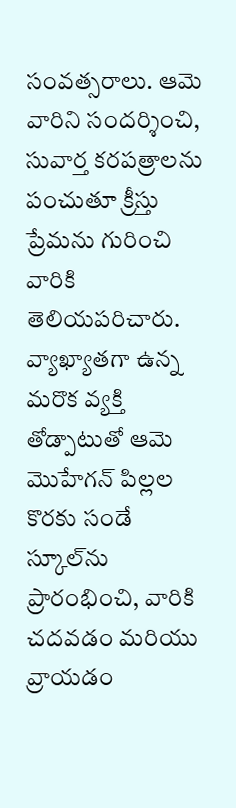సంవత్సరాలు. ఆమె వారిని సందర్శించి, సువార్త కరపత్రాలను పంచుతూ క్రీస్తు ప్రేమను గురించి వారికి తెలియపరిచారు. వ్యాఖ్యాతగా ఉన్న మరొక వ్యక్తి తోడ్పాటుతో ఆమె మొహేగన్ పిల్లల కొరకు సండే స్కూల్‌ను ప్రారంభించి, వారికి చదవడం మరియు వ్రాయడం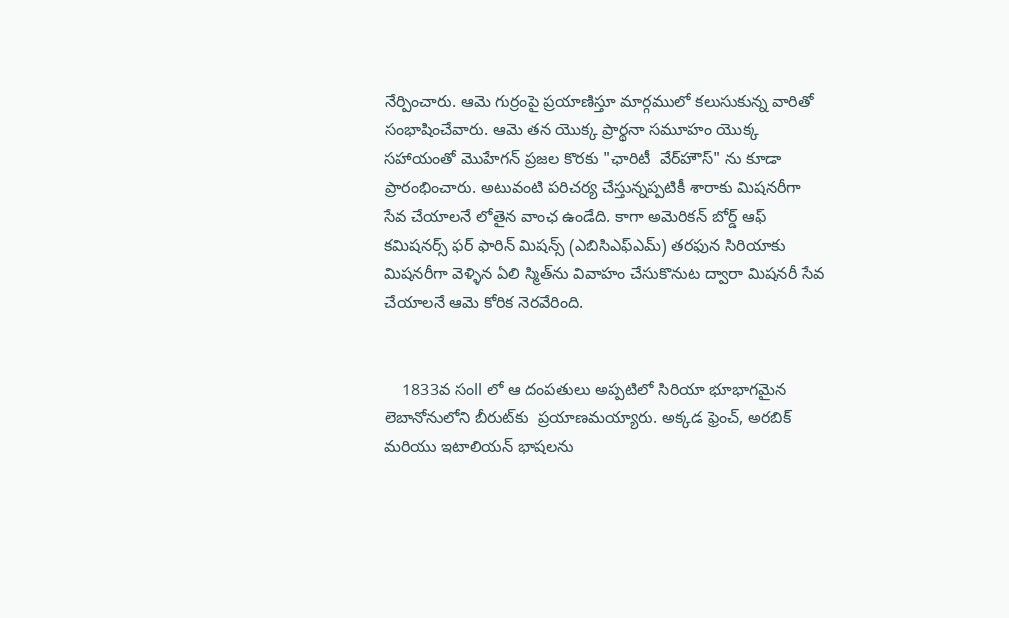నేర్పించారు. ఆమె గుర్రంపై ప్రయాణిస్తూ మార్గములో కలుసుకున్న వారితో సంభాషించేవారు. ఆమె తన యొక్క ప్రార్థనా సమూహం యొక్క సహాయంతో మొహేగన్ ప్రజల కొరకు "ఛారిటీ  వేర్‌హౌస్" ను కూడా ప్రారంభించారు. అటువంటి పరిచర్య చేస్తున్నప్పటికీ శారాకు మిషనరీగా సేవ చేయాలనే లోతైన వాంఛ ఉండేది. కాగా అమెరికన్ బోర్డ్ ఆఫ్ కమిషనర్స్ ఫర్ ఫారిన్ మిషన్స్ (ఎబిసిఎఫ్ఎమ్) తరఫున సిరియాకు మిషనరీగా వెళ్ళిన ఏలి స్మిత్‌ను వివాహం చేసుకొనుట ద్వారా మిషనరీ సేవ చేయాలనే ఆమె కోరిక నెరవేరింది.


    1833వ సంll లో ఆ దంపతులు అప్పటిలో సిరియా భూభాగమైన లెబానోనులోని బీరుట్‌కు  ప్రయాణమయ్యారు. అక్కడ ఫ్రెంచ్, అరబిక్ మరియు ఇటాలియన్ భాషలను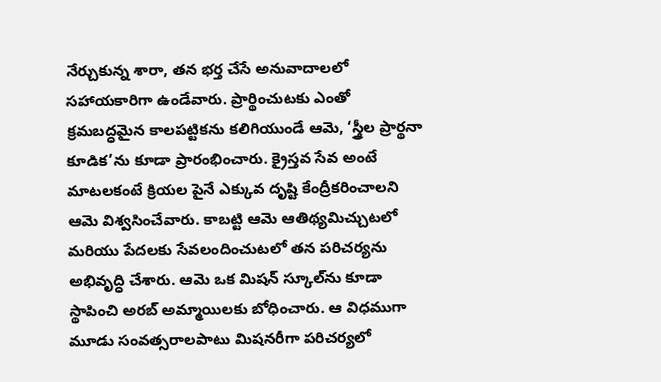నేర్చుకున్న శారా, తన భర్త చేసే అనువాదాలలో సహాయకారిగా ఉండేవారు. ప్రార్థించుటకు ఎంతో క్రమబద్ధమైన కాలపట్టికను కలిగియుండే ఆమె, ‘స్త్రీల ప్రార్థనా కూడిక’ను కూడా ప్రారంభించారు. క్రైస్తవ సేవ అంటే మాటలకంటే క్రియల పైనే ఎక్కువ దృష్టి కేంద్రీకరించాలని ఆమె విశ్వసించేవారు. కాబట్టి ఆమె ఆతిథ్యమిచ్చుటలో మరియు పేదలకు సేవలందించుటలో తన పరిచర్యను అభివృద్ధి చేశారు. ఆమె ఒక మిషన్ స్కూల్‌ను కూడా స్థాపించి అరబ్ అమ్మాయిలకు బోధించారు. ఆ విధముగా మూడు సంవత్సరాలపాటు మిషనరీగా పరిచర్యలో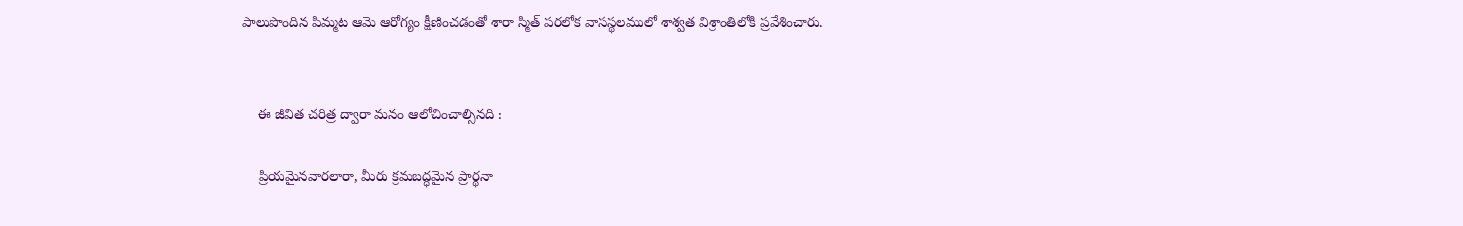పాలుపొందిన పిమ్మట ఆమె ఆరోగ్యం క్షీణించడంతో శారా స్మిత్ పరలోక వాసస్థలములో శాశ్వత విశ్రాంతిలోకి ప్రవేశించారు.


    ఈ జీవిత చరిత్ర ద్వారా మనం ఆలోచించాల్సినది :

    ప్రియమైనవారలారా, మీరు క్రమబద్ధమైన ప్రార్థనా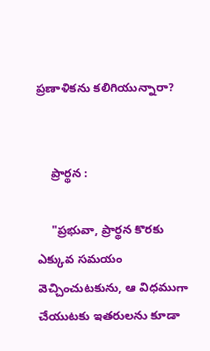ప్రణాళికను కలిగియున్నారా?


    ప్రార్థన :

    "ప్రభువా, ప్రార్థన కొరకు ఎక్కువ సమయం వెచ్చించుటకును, ఆ విధముగా చేయుటకు ఇతరులను కూడా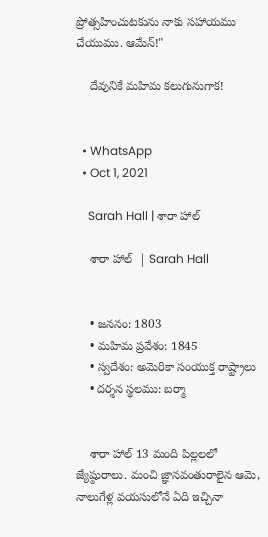ప్రోత్సహించుటకును నాకు సహాయము చేయుము. ఆమేన్!"

    దేవునికే మహిమ కలుగునుగాక!


  • WhatsApp
  • Oct 1, 2021

    Sarah Hall | శారా హాల్

    శారా హాల్  | Sarah Hall


    • జననం: 1803
    • మహిమ ప్రవేశం: 1845
    • స్వదేశం: అమెరికా సంయుక్త రాష్ట్రాలు
    • దర్శన స్థలము: బర్మా


    శారా హాల్ 13 మంది పిల్లలలో జ్యేష్ఠురాలు. మంచి జ్ఞానవంతురాలైన ఆమె, నాలుగేళ్ల వయసులోనే ఏది ఇచ్చినా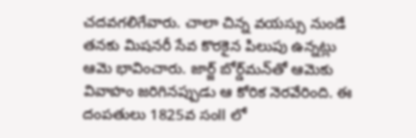చదవగలిగేవారు. చాలా చిన్న వయస్సు నుండే తనకు మిషనరీ సేవ కొరకైన పిలుపు ఉన్నట్లు ఆమె భావించారు. జార్జ్ బోర్డ్‌మన్‌తో ఆమెకు వివాహం జరిగినప్పుడు ఆ కోరిక నెరవేరింది. ఈ దంపతులు 1825వ సంll లో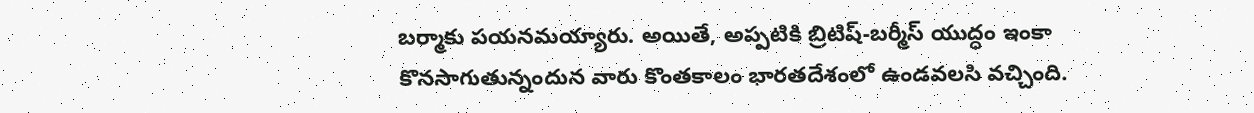బర్మాకు పయనమయ్యారు. అయితే, అప్పటికి బ్రిటిష్-బర్మీస్ యుద్ధం ఇంకా కొనసాగుతున్నందున వారు కొంతకాలం భారతదేశంలో ఉండవలసి వచ్చింది.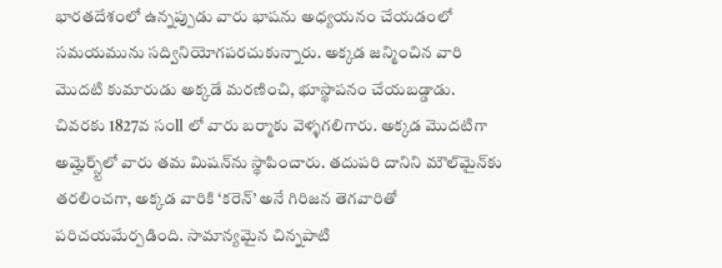భారతదేశంలో ఉన్నప్పుడు వారు భాషను అధ్యయనం చేయడంలో సమయమును సద్వినియోగపరచుకున్నారు. అక్కడ జన్మించిన వారి మొదటి కుమారుడు అక్కడే మరణించి, భూస్థాపనం చేయబడ్డాడు. చివరకు 1827వ సంll లో వారు బర్మాకు వెళ్ళగలిగారు. అక్కడ మొదటిగా అమ్హెర్స్ట్‌లో వారు తమ మిషన్‌ను స్థాపించారు. తదుపరి దానిని మౌల్‌మైన్‌కు తరలించగా, అక్కడ వారికి ‘కరెన్’ అనే గిరిజన తెగవారితో పరిచయమేర్పడింది. సామాన్యమైన చిన్నపాటి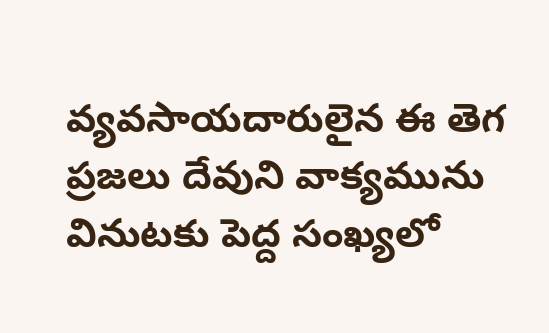వ్యవసాయదారులైన ఈ తెగ ప్రజలు దేవుని వాక్యమును వినుటకు పెద్ద సంఖ్యలో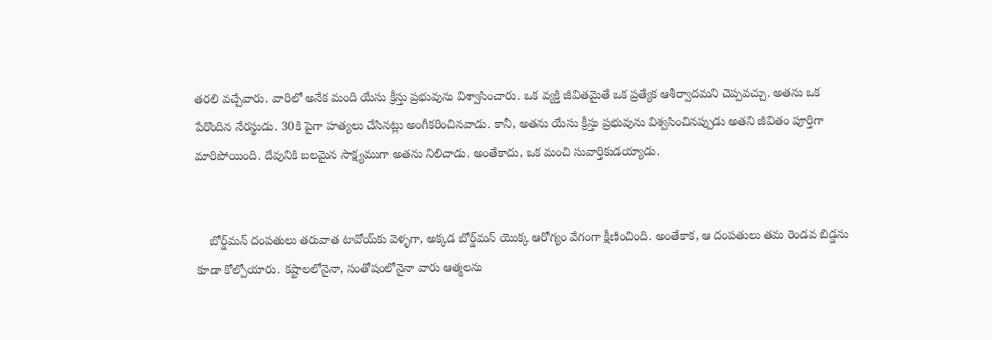తరలి వచ్చేవారు. వారిలో అనేక మంది యేసు క్రీస్తు ప్రభువును విశ్వాసించారు. ఒక వ్యక్తి జీవితమైతే ఒక ప్రత్యేక ఆశీర్వాదమని చెప్పవచ్చు. అతను ఒక పేరొందిన నేరస్థుడు. 30కి పైగా హత్యలు చేసినట్లు అంగీకరించినవాడు. కానీ, అతను యేసు క్రీస్తు ప్రభువును విశ్వసించినప్పుడు అతని జీవితం పూర్తిగా మారిపోయింది. దేవునికి బలమైన సాక్ష్యముగా అతను నిలిచాడు. అంతేకాదు, ఒక మంచి సువార్తికుడయ్యాడు.


    బోర్డ్‌మన్ దంపతులు తరువాత టావోయ్‌కు వెళ్ళగా, అక్కడ బోర్డ్‌మన్ యొక్క ఆరోగ్యం వేగంగా క్షీణించింది. అంతేకాక, ఆ దంపతులు తమ రెండవ బిడ్డను కూడా కోల్పోయారు. కష్టాలలోనైనా, సంతోషంలోనైనా వారు ఆత్మలను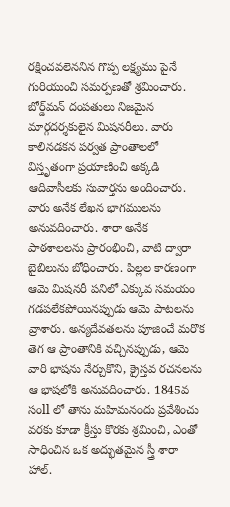రక్షించవలెననిన గొప్ప లక్ష్యము పైనే గురియుంచి సమర్పణతో శ్రమించారు. బోర్డ్‌మన్ దంపతులు నిజమైన మార్గదర్శకులైన మిషనరీలు. వారు కాలినడకన పర్వత ప్రాంతాలలో విస్తృతంగా ప్రయాణించి అక్కడి ఆదివాసీలకు సువార్తను అందించారు. వారు అనేక లేఖన భాగములను అనువదించారు. శారా అనేక పాఠశాలలను ప్రారంభించి, వాటి ద్వారా బైబిలును బోధించారు. పిల్లల కారణంగా ఆమె మిషనరీ పనిలో ఎక్కువ సమయం గడపలేకపోయినప్పుడు ఆమె పాటలను వ్రాశారు. అన్యదేవతలను పూజించే మరొక తెగ ఆ ప్రాంతానికి వచ్చినప్పుడు, ఆమె వారి భాషను నేర్చుకొని, క్రైస్తవ రచనలను ఆ భాషలోకి అనువదించారు. 1845వ సంll లో తాను మహిమనందు ప్రవేశించు వరకు కూడా క్రీస్తు కొరకు శ్రమించి, ఎంతో సాధించిన ఒక అద్భుతమైన స్త్రీ శారా హాల్.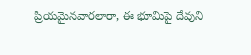ప్రియమైనవారలారా, ఈ భూమిపై దేవుని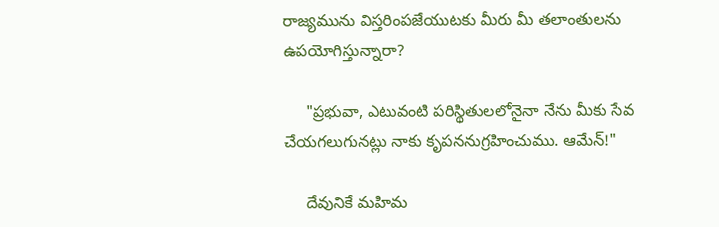రాజ్యమును విస్తరింపజేయుటకు మీరు మీ తలాంతులను ఉపయోగిస్తున్నారా?

     "ప్రభువా, ఎటువంటి పరిస్థితులలోనైనా నేను మీకు సేవ చేయగలుగునట్లు నాకు కృపననుగ్రహించుము. ఆమేన్!"

     దేవునికే మహిమ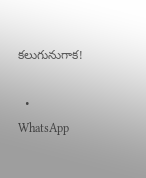కలుగునుగాక!

  • WhatsApp